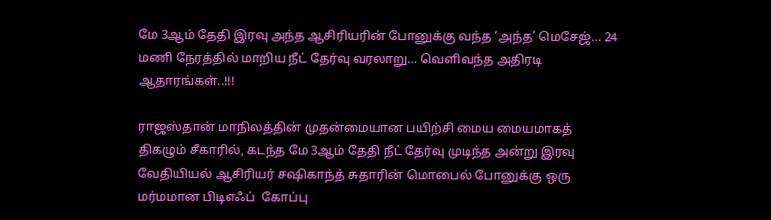மே 3ஆம் தேதி இரவு அந்த ஆசிரியரின் போனுக்கு வந்த ‘அந்த’ மெசேஜ்… 24 மணி நேரத்தில் மாறிய நீட் தேர்வு வரலாறு… வெளிவந்த அதிரடி ஆதாரங்கள்..!!!

ராஜஸ்தான் மாநிலத்தின் முதன்மையான பயிற்சி மைய மையமாகத் திகழும் சீகாரில், கடந்த மே 3ஆம் தேதி நீட் தேர்வு முடிந்த அன்று இரவு வேதியியல் ஆசிரியர் சஷிகாந்த் சுதாரின் மொபைல் போனுக்கு ஒரு மர்மமான பிடிஎஃப்  கோப்பு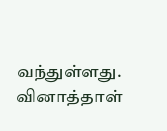வந்துள்ளது. வினாத்தாள்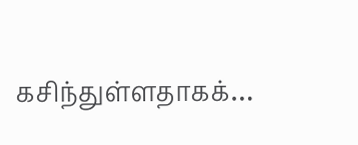கசிந்துள்ளதாகக்…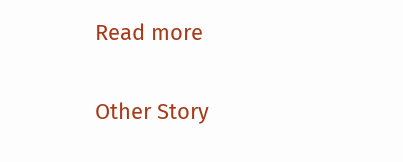Read more

Other Story